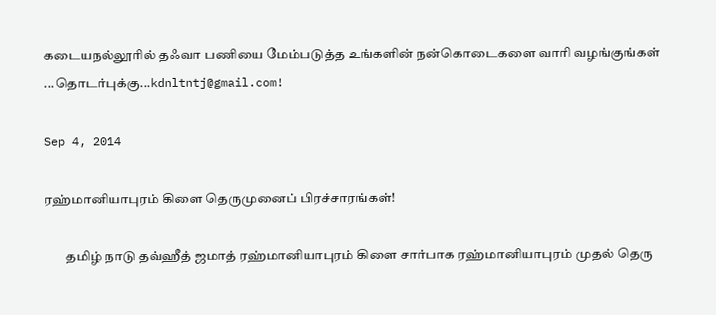கடையநல்லூரில் தஃவா பணியை மேம்படுத்த உங்களின் நன்கொடைகளை வாரி வழங்குங்கள் ...தொடர்புக்கு...kdnltntj@gmail.com!

Sep 4, 2014

ரஹ்மானியாபுரம் கிளை தெருமுனைப் பிரச்சாரங்கள்!

        தமிழ் நாடு தவ்ஹீத் ஜமாத் ரஹ்மானியாபுரம் கிளை சார்பாக ரஹ்மானியாபுரம் முதல் தெரு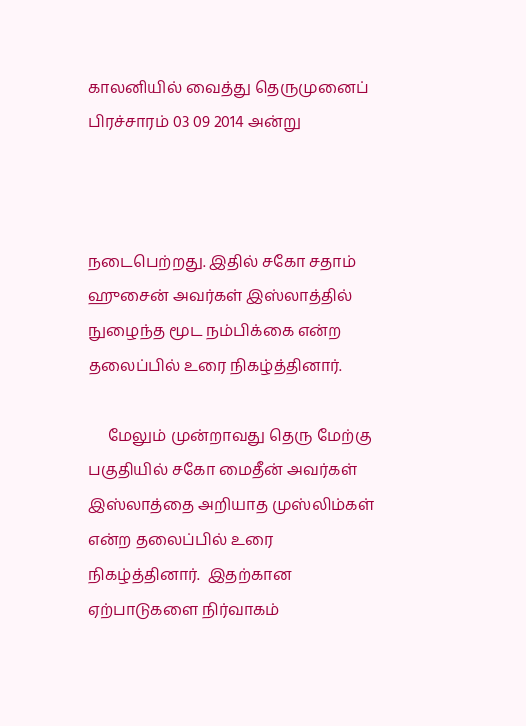காலனியில் வைத்து தெருமுனைப் பிரச்சாரம் 03 09 2014 அன்று



நடைபெற்றது. இதில் சகோ சதாம் ஹுசைன் அவர்கள் இஸ்லாத்தில் நுழைந்த மூட நம்பிக்கை என்ற தலைப்பில் உரை நிகழ்த்தினார்.

     மேலும் முன்றாவது தெரு மேற்கு பகுதியில் சகோ மைதீன் அவர்கள் இஸ்லாத்தை அறியாத முஸ்லிம்கள் என்ற தலைப்பில் உரை நிகழ்த்தினார்.  இதற்கான ஏற்பாடுகளை நிர்வாகம்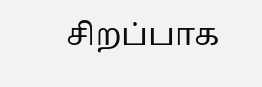சிறப்பாக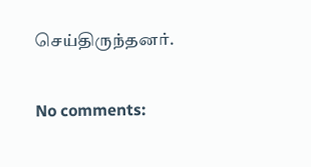செய்திருந்தனர்.


No comments: